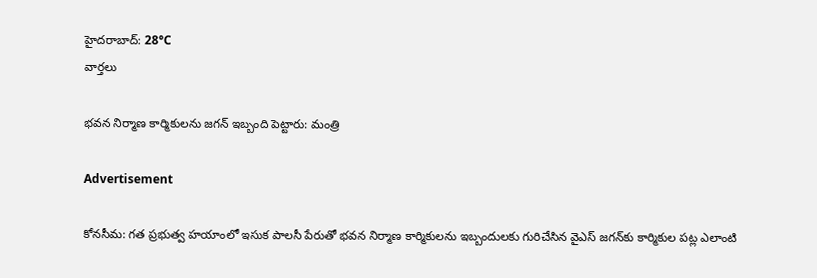హైదరాబాద్: 28°C
వార్తలు

భవన నిర్మాణ కార్మికులను జగన్ ఇబ్బంది పెట్టారు: మంత్రి

Advertisement

కోనసీమ: గత ప్రభుత్వ హయాంలో ఇసుక పాలసీ పేరుతో భవన నిర్మాణ కార్మికులను ఇబ్బందులకు గురిచేసిన వైఎస్ జగన్‌కు కార్మికుల పట్ల ఎలాంటి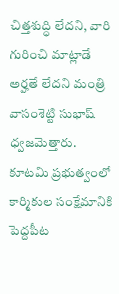చిత్తశుద్ధి లేదని, వారి గురించి మాట్లాడే అర్హతే లేదని మంత్రి వాసంశెట్టి సుభాష్ ధ్వజమెత్తారు. కూటమి ప్రభుత్వంలో కార్మికుల సంక్షేమానికి పెద్దపీట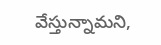వేస్తున్నామని,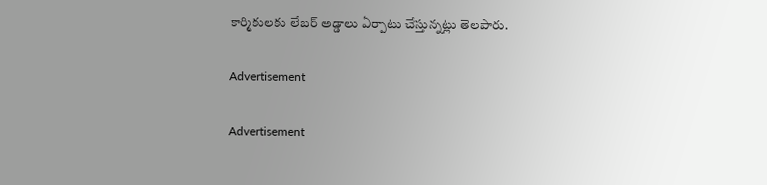కార్మికులకు లేబర్ అడ్డాలు ఏర్పాటు చేస్తున్నట్లు తెలపారు.

Advertisement

Advertisement